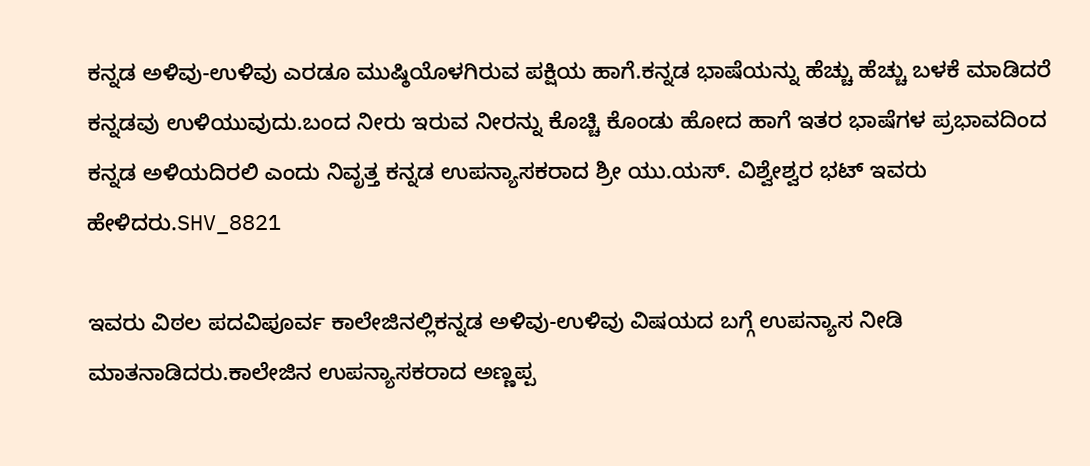ಕನ್ನಡ ಅಳಿವು-ಉಳಿವು ಎರಡೂ ಮುಷ್ಠಿಯೊಳಗಿರುವ ಪಕ್ಷಿಯ ಹಾಗೆ.ಕನ್ನಡ ಭಾಷೆಯನ್ನು ಹೆಚ್ಚು ಹೆಚ್ಚು ಬಳಕೆ ಮಾಡಿದರೆ ಕನ್ನಡವು ಉಳಿಯುವುದು.ಬಂದ ನೀರು ಇರುವ ನೀರನ್ನು ಕೊಚ್ಚಿ ಕೊಂಡು ಹೋದ ಹಾಗೆ ಇತರ ಭಾಷೆಗಳ ಪ್ರಭಾವದಿಂದ ಕನ್ನಡ ಅಳಿಯದಿರಲಿ ಎಂದು ನಿವೃತ್ತ ಕನ್ನಡ ಉಪನ್ಯಾಸಕರಾದ ಶ್ರೀ ಯು.ಯಸ್. ವಿಶ್ವೇಶ್ವರ ಭಟ್ ಇವರು ಹೇಳಿದರು.SHV_8821

ಇವರು ವಿಠಲ ಪದವಿಪೂರ್ವ ಕಾಲೇಜಿನಲ್ಲಿಕನ್ನಡ ಅಳಿವು-ಉಳಿವು ವಿಷಯದ ಬಗ್ಗೆ ಉಪನ್ಯಾಸ ನೀಡಿ ಮಾತನಾಡಿದರು.ಕಾಲೇಜಿನ ಉಪನ್ಯಾಸಕರಾದ ಅಣ್ಣಪ್ಪ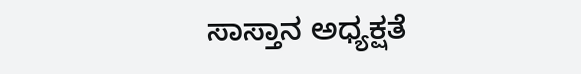ಸಾಸ್ತಾನ ಅಧ್ಯಕ್ಷತೆ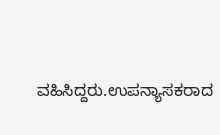ವಹಿಸಿದ್ದರು.ಉಪನ್ಯಾಸಕರಾದ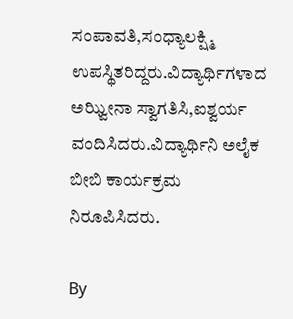ಸಂಪಾವತಿ,ಸಂಧ್ಯಾಲಕ್ಷ್ಮಿ ಉಪಸ್ಥಿತರಿದ್ದರು.ವಿದ್ಯಾರ್ಥಿಗಳಾದ ಅಝ್ವೀನಾ ಸ್ವಾಗತಿಸಿ,ಐಶ್ವರ್ಯ ವಂದಿಸಿದರು.ವಿದ್ಯಾರ್ಥಿನಿ ಅಲೈಕ ಬೀಬಿ ಕಾರ್ಯಕ್ರಮ ನಿರೂಪಿಸಿದರು.

By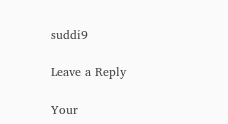suddi9

Leave a Reply

Your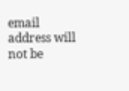email address will not be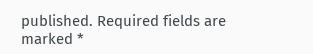published. Required fields are marked *